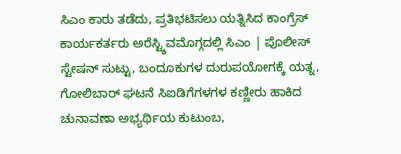ಸಿಎಂ ಕಾರು ತಡೆದು, ಪ್ರತಿಭಟಿಸಲು ಯತ್ನಿಸಿದ ಕಾಂಗ್ರೆಸ್ ಕಾರ್ಯಕರ್ತರು ಅರೆಸ್ಟ್ಶಿವಮೊಗ್ಗದಲ್ಲಿ ಸಿಎಂ | ಪೊಲೀಸ್ ಸ್ಟೇಷನ್ ಸುಟ್ಟು, ಬಂದೂಕುಗಳ ದುರುಪಯೋಗಕ್ಕೆ ಯತ್ನ, ಗೋಲಿಬಾರ್ ಘಟನೆ ಸಿಐಡಿಗೆಗಳಗಳ ಕಣ್ಣೀರು ಹಾಕಿದ ಚುನಾವಣಾ ಅಭ್ಯರ್ಥಿಯ ಕುಟುಂಬ,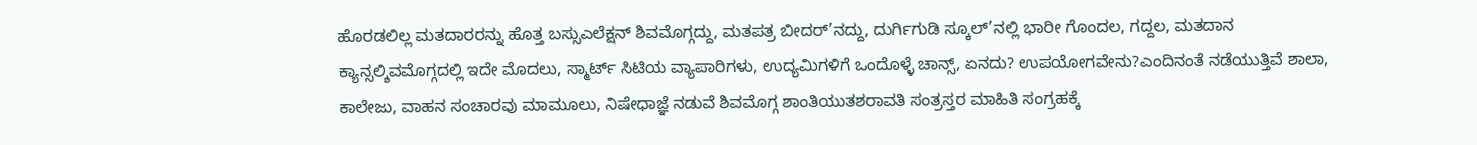ಹೊರಡಲಿಲ್ಲ ಮತದಾರರನ್ನು ಹೊತ್ತ ಬಸ್ಸುಎಲೆಕ್ಷನ್ ಶಿವಮೊಗ್ಗದ್ದು, ಮತಪತ್ರ ಬೀದರ್’ನದ್ದು, ದುರ್ಗಿಗುಡಿ ಸ್ಕೂಲ್’ನಲ್ಲಿ ಭಾರೀ ಗೊಂದಲ, ಗದ್ದಲ, ಮತದಾನ ಕ್ಯಾನ್ಸಲ್ಶಿವಮೊಗ್ಗದಲ್ಲಿ ಇದೇ ಮೊದಲು, ಸ್ಮಾರ್ಟ್ ಸಿಟಿಯ ವ್ಯಾಪಾರಿಗಳು, ಉದ್ಯಮಿಗಳಿಗೆ ಒಂದೊಳ್ಳೆ ಚಾನ್ಸ್, ಏನದು? ಉಪಯೋಗವೇನು?ಎಂದಿನಂತೆ ನಡೆಯುತ್ತಿವೆ ಶಾಲಾ, ಕಾಲೇಜು, ವಾಹನ ಸಂಚಾರವು ಮಾಮೂಲು, ನಿಷೇಧಾಜ್ಞೆ ನಡುವೆ ಶಿವಮೊಗ್ಗ ಶಾಂತಿಯುತಶರಾವತಿ ಸಂತ್ರಸ್ತರ ಮಾಹಿತಿ ಸಂಗ್ರಹಕ್ಕೆ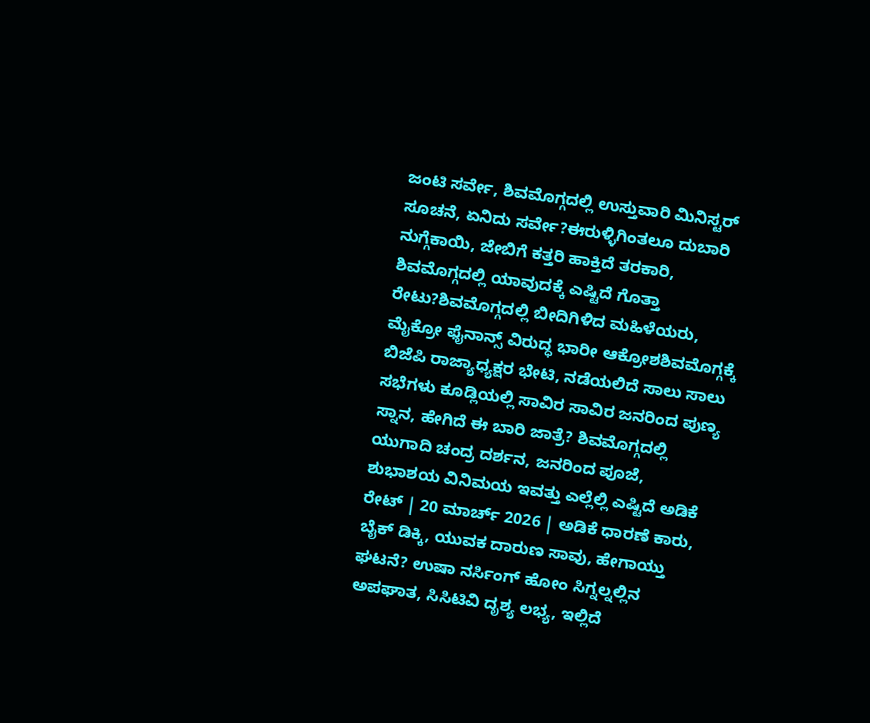ಜಂಟಿ ಸರ್ವೇ, ಶಿವಮೊಗ್ಗದಲ್ಲಿ ಉಸ್ತುವಾರಿ ಮಿನಿಸ್ಟರ್ ಸೂಚನೆ, ಏನಿದು ಸರ್ವೇ?ಈರುಳ್ಳಿಗಿಂತಲೂ ದುಬಾರಿ ನುಗ್ಗೆಕಾಯಿ, ಜೇಬಿಗೆ ಕತ್ತರಿ ಹಾಕ್ತಿದೆ ತರಕಾರಿ, ಶಿವಮೊಗ್ಗದಲ್ಲಿ ಯಾವುದಕ್ಕೆ ಎಷ್ಟಿದೆ ಗೊತ್ತಾ ರೇಟು?ಶಿವಮೊಗ್ಗದಲ್ಲಿ ಬೀದಿಗಿಳಿದ ಮಹಿಳೆಯರು, ಮೈಕ್ರೋ ಫೈನಾನ್ಸ್ ವಿರುದ್ಧ ಭಾರೀ ಆಕ್ರೋಶಶಿವಮೊಗ್ಗಕ್ಕೆ ಬಿಜೆಪಿ ರಾಜ್ಯಾಧ್ಯಕ್ಷರ ಭೇಟಿ, ನಡೆಯಲಿದೆ ಸಾಲು ಸಾಲು ಸಭೆಗಳು ಕೂಡ್ಲಿಯಲ್ಲಿ ಸಾವಿರ ಸಾವಿರ ಜನರಿಂದ ಪುಣ್ಯ ಸ್ನಾನ, ಹೇಗಿದೆ ಈ ಬಾರಿ ಜಾತ್ರೆ? ಶಿವಮೊಗ್ಗದಲ್ಲಿ ಯುಗಾದಿ ಚಂದ್ರ ದರ್ಶನ, ಜನರಿಂದ ಪೂಜೆ, ಶುಭಾಶಯ ವಿನಿಮಯ ಇವತ್ತು ಎಲ್ಲೆಲ್ಲಿ ಎಷ್ಟಿದೆ ಅಡಿಕೆ ರೇಟ್ | 20 ಮಾರ್ಚ್ 2026 | ಅಡಿಕೆ ಧಾರಣೆ ಕಾರು, ಬೈಕ್ ಡಿಕ್ಕಿ, ಯುವಕ ದಾರುಣ ಸಾವು, ಹೇಗಾಯ್ತು ಘಟನೆ? ಉಷಾ ನರ್ಸಿಂಗ್ ಹೋಂ ಸಿಗ್ನಲ್ನಲ್ಲಿನ ಅಪಘಾತ, ಸಿಸಿಟಿವಿ ದೃಶ್ಯ ಲಭ್ಯ, ಇಲ್ಲಿದೆ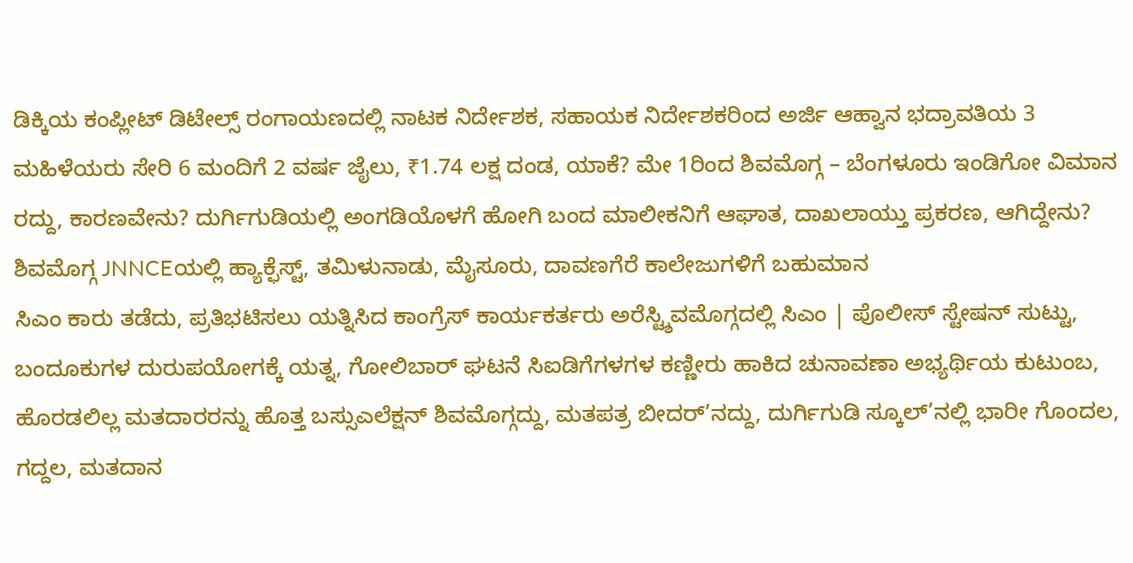ಡಿಕ್ಕಿಯ ಕಂಪ್ಲೀಟ್ ಡಿಟೇಲ್ಸ್ ರಂಗಾಯಣದಲ್ಲಿ ನಾಟಕ ನಿರ್ದೇಶಕ, ಸಹಾಯಕ ನಿರ್ದೇಶಕರಿಂದ ಅರ್ಜಿ ಆಹ್ವಾನ ಭದ್ರಾವತಿಯ 3 ಮಹಿಳೆಯರು ಸೇರಿ 6 ಮಂದಿಗೆ 2 ವರ್ಷ ಜೈಲು, ₹1.74 ಲಕ್ಷ ದಂಡ, ಯಾಕೆ? ಮೇ 1ರಿಂದ ಶಿವಮೊಗ್ಗ – ಬೆಂಗಳೂರು ಇಂಡಿಗೋ ವಿಮಾನ ರದ್ದು, ಕಾರಣವೇನು? ದುರ್ಗಿಗುಡಿಯಲ್ಲಿ ಅಂಗಡಿಯೊಳಗೆ ಹೋಗಿ ಬಂದ ಮಾಲೀಕನಿಗೆ ಆಘಾತ, ದಾಖಲಾಯ್ತು ಪ್ರಕರಣ, ಆಗಿದ್ದೇನು? ಶಿವಮೊಗ್ಗ JNNCEಯಲ್ಲಿ ಹ್ಯಾಕ್ಫೆಸ್ಟ್, ತಮಿಳುನಾಡು, ಮೈಸೂರು, ದಾವಣಗೆರೆ ಕಾಲೇಜುಗಳಿಗೆ ಬಹುಮಾನ
ಸಿಎಂ ಕಾರು ತಡೆದು, ಪ್ರತಿಭಟಿಸಲು ಯತ್ನಿಸಿದ ಕಾಂಗ್ರೆಸ್ ಕಾರ್ಯಕರ್ತರು ಅರೆಸ್ಟ್ಶಿವಮೊಗ್ಗದಲ್ಲಿ ಸಿಎಂ | ಪೊಲೀಸ್ ಸ್ಟೇಷನ್ ಸುಟ್ಟು, ಬಂದೂಕುಗಳ ದುರುಪಯೋಗಕ್ಕೆ ಯತ್ನ, ಗೋಲಿಬಾರ್ ಘಟನೆ ಸಿಐಡಿಗೆಗಳಗಳ ಕಣ್ಣೀರು ಹಾಕಿದ ಚುನಾವಣಾ ಅಭ್ಯರ್ಥಿಯ ಕುಟುಂಬ, ಹೊರಡಲಿಲ್ಲ ಮತದಾರರನ್ನು ಹೊತ್ತ ಬಸ್ಸುಎಲೆಕ್ಷನ್ ಶಿವಮೊಗ್ಗದ್ದು, ಮತಪತ್ರ ಬೀದರ್’ನದ್ದು, ದುರ್ಗಿಗುಡಿ ಸ್ಕೂಲ್’ನಲ್ಲಿ ಭಾರೀ ಗೊಂದಲ, ಗದ್ದಲ, ಮತದಾನ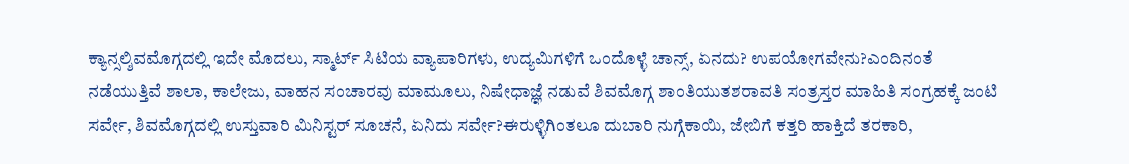ಕ್ಯಾನ್ಸಲ್ಶಿವಮೊಗ್ಗದಲ್ಲಿ ಇದೇ ಮೊದಲು, ಸ್ಮಾರ್ಟ್ ಸಿಟಿಯ ವ್ಯಾಪಾರಿಗಳು, ಉದ್ಯಮಿಗಳಿಗೆ ಒಂದೊಳ್ಳೆ ಚಾನ್ಸ್, ಏನದು? ಉಪಯೋಗವೇನು?ಎಂದಿನಂತೆ ನಡೆಯುತ್ತಿವೆ ಶಾಲಾ, ಕಾಲೇಜು, ವಾಹನ ಸಂಚಾರವು ಮಾಮೂಲು, ನಿಷೇಧಾಜ್ಞೆ ನಡುವೆ ಶಿವಮೊಗ್ಗ ಶಾಂತಿಯುತಶರಾವತಿ ಸಂತ್ರಸ್ತರ ಮಾಹಿತಿ ಸಂಗ್ರಹಕ್ಕೆ ಜಂಟಿ ಸರ್ವೇ, ಶಿವಮೊಗ್ಗದಲ್ಲಿ ಉಸ್ತುವಾರಿ ಮಿನಿಸ್ಟರ್ ಸೂಚನೆ, ಏನಿದು ಸರ್ವೇ?ಈರುಳ್ಳಿಗಿಂತಲೂ ದುಬಾರಿ ನುಗ್ಗೆಕಾಯಿ, ಜೇಬಿಗೆ ಕತ್ತರಿ ಹಾಕ್ತಿದೆ ತರಕಾರಿ,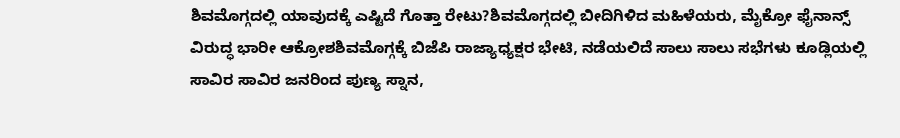ಶಿವಮೊಗ್ಗದಲ್ಲಿ ಯಾವುದಕ್ಕೆ ಎಷ್ಟಿದೆ ಗೊತ್ತಾ ರೇಟು?ಶಿವಮೊಗ್ಗದಲ್ಲಿ ಬೀದಿಗಿಳಿದ ಮಹಿಳೆಯರು, ಮೈಕ್ರೋ ಫೈನಾನ್ಸ್ ವಿರುದ್ಧ ಭಾರೀ ಆಕ್ರೋಶಶಿವಮೊಗ್ಗಕ್ಕೆ ಬಿಜೆಪಿ ರಾಜ್ಯಾಧ್ಯಕ್ಷರ ಭೇಟಿ, ನಡೆಯಲಿದೆ ಸಾಲು ಸಾಲು ಸಭೆಗಳು ಕೂಡ್ಲಿಯಲ್ಲಿ ಸಾವಿರ ಸಾವಿರ ಜನರಿಂದ ಪುಣ್ಯ ಸ್ನಾನ,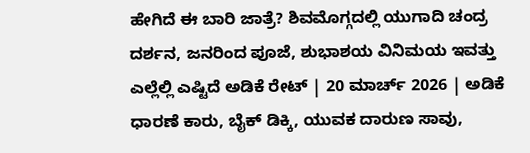ಹೇಗಿದೆ ಈ ಬಾರಿ ಜಾತ್ರೆ? ಶಿವಮೊಗ್ಗದಲ್ಲಿ ಯುಗಾದಿ ಚಂದ್ರ ದರ್ಶನ, ಜನರಿಂದ ಪೂಜೆ, ಶುಭಾಶಯ ವಿನಿಮಯ ಇವತ್ತು ಎಲ್ಲೆಲ್ಲಿ ಎಷ್ಟಿದೆ ಅಡಿಕೆ ರೇಟ್ | 20 ಮಾರ್ಚ್ 2026 | ಅಡಿಕೆ ಧಾರಣೆ ಕಾರು, ಬೈಕ್ ಡಿಕ್ಕಿ, ಯುವಕ ದಾರುಣ ಸಾವು,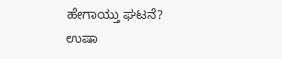ಹೇಗಾಯ್ತು ಘಟನೆ? ಉಷಾ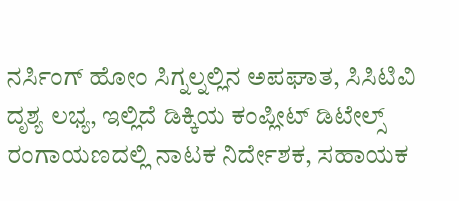ನರ್ಸಿಂಗ್ ಹೋಂ ಸಿಗ್ನಲ್ನಲ್ಲಿನ ಅಪಘಾತ, ಸಿಸಿಟಿವಿ ದೃಶ್ಯ ಲಭ್ಯ, ಇಲ್ಲಿದೆ ಡಿಕ್ಕಿಯ ಕಂಪ್ಲೀಟ್ ಡಿಟೇಲ್ಸ್ ರಂಗಾಯಣದಲ್ಲಿ ನಾಟಕ ನಿರ್ದೇಶಕ, ಸಹಾಯಕ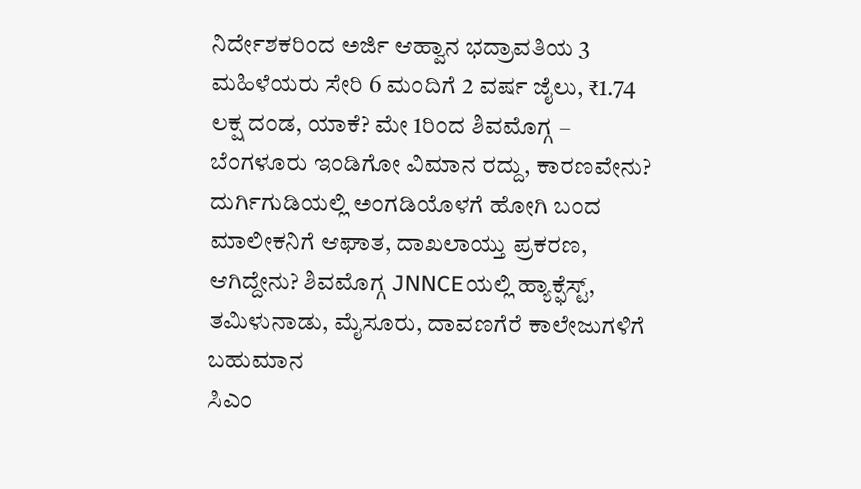ನಿರ್ದೇಶಕರಿಂದ ಅರ್ಜಿ ಆಹ್ವಾನ ಭದ್ರಾವತಿಯ 3 ಮಹಿಳೆಯರು ಸೇರಿ 6 ಮಂದಿಗೆ 2 ವರ್ಷ ಜೈಲು, ₹1.74 ಲಕ್ಷ ದಂಡ, ಯಾಕೆ? ಮೇ 1ರಿಂದ ಶಿವಮೊಗ್ಗ – ಬೆಂಗಳೂರು ಇಂಡಿಗೋ ವಿಮಾನ ರದ್ದು, ಕಾರಣವೇನು? ದುರ್ಗಿಗುಡಿಯಲ್ಲಿ ಅಂಗಡಿಯೊಳಗೆ ಹೋಗಿ ಬಂದ ಮಾಲೀಕನಿಗೆ ಆಘಾತ, ದಾಖಲಾಯ್ತು ಪ್ರಕರಣ, ಆಗಿದ್ದೇನು? ಶಿವಮೊಗ್ಗ JNNCEಯಲ್ಲಿ ಹ್ಯಾಕ್ಫೆಸ್ಟ್, ತಮಿಳುನಾಡು, ಮೈಸೂರು, ದಾವಣಗೆರೆ ಕಾಲೇಜುಗಳಿಗೆ ಬಹುಮಾನ
ಸಿಎಂ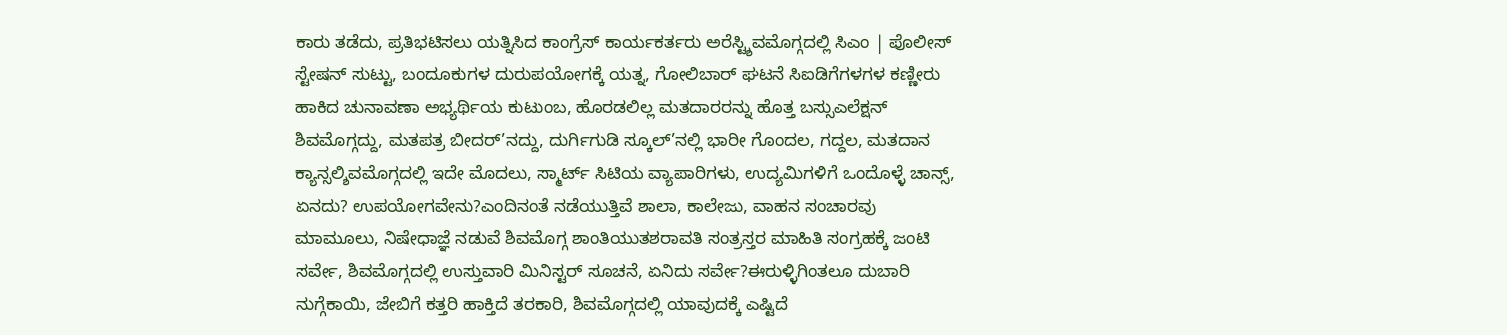ಕಾರು ತಡೆದು, ಪ್ರತಿಭಟಿಸಲು ಯತ್ನಿಸಿದ ಕಾಂಗ್ರೆಸ್ ಕಾರ್ಯಕರ್ತರು ಅರೆಸ್ಟ್ಶಿವಮೊಗ್ಗದಲ್ಲಿ ಸಿಎಂ | ಪೊಲೀಸ್ ಸ್ಟೇಷನ್ ಸುಟ್ಟು, ಬಂದೂಕುಗಳ ದುರುಪಯೋಗಕ್ಕೆ ಯತ್ನ, ಗೋಲಿಬಾರ್ ಘಟನೆ ಸಿಐಡಿಗೆಗಳಗಳ ಕಣ್ಣೀರು ಹಾಕಿದ ಚುನಾವಣಾ ಅಭ್ಯರ್ಥಿಯ ಕುಟುಂಬ, ಹೊರಡಲಿಲ್ಲ ಮತದಾರರನ್ನು ಹೊತ್ತ ಬಸ್ಸುಎಲೆಕ್ಷನ್ ಶಿವಮೊಗ್ಗದ್ದು, ಮತಪತ್ರ ಬೀದರ್’ನದ್ದು, ದುರ್ಗಿಗುಡಿ ಸ್ಕೂಲ್’ನಲ್ಲಿ ಭಾರೀ ಗೊಂದಲ, ಗದ್ದಲ, ಮತದಾನ ಕ್ಯಾನ್ಸಲ್ಶಿವಮೊಗ್ಗದಲ್ಲಿ ಇದೇ ಮೊದಲು, ಸ್ಮಾರ್ಟ್ ಸಿಟಿಯ ವ್ಯಾಪಾರಿಗಳು, ಉದ್ಯಮಿಗಳಿಗೆ ಒಂದೊಳ್ಳೆ ಚಾನ್ಸ್, ಏನದು? ಉಪಯೋಗವೇನು?ಎಂದಿನಂತೆ ನಡೆಯುತ್ತಿವೆ ಶಾಲಾ, ಕಾಲೇಜು, ವಾಹನ ಸಂಚಾರವು ಮಾಮೂಲು, ನಿಷೇಧಾಜ್ಞೆ ನಡುವೆ ಶಿವಮೊಗ್ಗ ಶಾಂತಿಯುತಶರಾವತಿ ಸಂತ್ರಸ್ತರ ಮಾಹಿತಿ ಸಂಗ್ರಹಕ್ಕೆ ಜಂಟಿ ಸರ್ವೇ, ಶಿವಮೊಗ್ಗದಲ್ಲಿ ಉಸ್ತುವಾರಿ ಮಿನಿಸ್ಟರ್ ಸೂಚನೆ, ಏನಿದು ಸರ್ವೇ?ಈರುಳ್ಳಿಗಿಂತಲೂ ದುಬಾರಿ ನುಗ್ಗೆಕಾಯಿ, ಜೇಬಿಗೆ ಕತ್ತರಿ ಹಾಕ್ತಿದೆ ತರಕಾರಿ, ಶಿವಮೊಗ್ಗದಲ್ಲಿ ಯಾವುದಕ್ಕೆ ಎಷ್ಟಿದೆ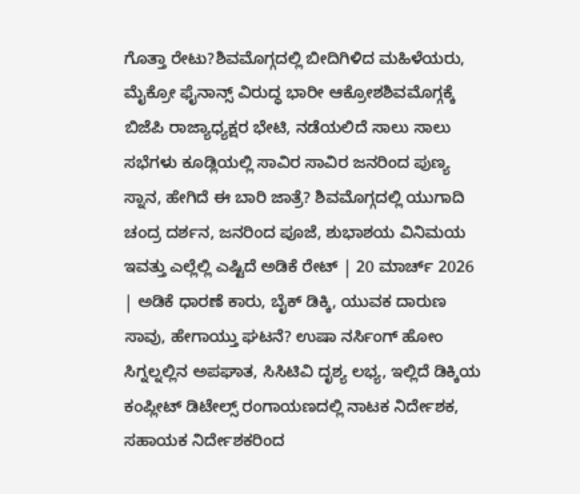ಗೊತ್ತಾ ರೇಟು?ಶಿವಮೊಗ್ಗದಲ್ಲಿ ಬೀದಿಗಿಳಿದ ಮಹಿಳೆಯರು, ಮೈಕ್ರೋ ಫೈನಾನ್ಸ್ ವಿರುದ್ಧ ಭಾರೀ ಆಕ್ರೋಶಶಿವಮೊಗ್ಗಕ್ಕೆ ಬಿಜೆಪಿ ರಾಜ್ಯಾಧ್ಯಕ್ಷರ ಭೇಟಿ, ನಡೆಯಲಿದೆ ಸಾಲು ಸಾಲು ಸಭೆಗಳು ಕೂಡ್ಲಿಯಲ್ಲಿ ಸಾವಿರ ಸಾವಿರ ಜನರಿಂದ ಪುಣ್ಯ ಸ್ನಾನ, ಹೇಗಿದೆ ಈ ಬಾರಿ ಜಾತ್ರೆ? ಶಿವಮೊಗ್ಗದಲ್ಲಿ ಯುಗಾದಿ ಚಂದ್ರ ದರ್ಶನ, ಜನರಿಂದ ಪೂಜೆ, ಶುಭಾಶಯ ವಿನಿಮಯ ಇವತ್ತು ಎಲ್ಲೆಲ್ಲಿ ಎಷ್ಟಿದೆ ಅಡಿಕೆ ರೇಟ್ | 20 ಮಾರ್ಚ್ 2026 | ಅಡಿಕೆ ಧಾರಣೆ ಕಾರು, ಬೈಕ್ ಡಿಕ್ಕಿ, ಯುವಕ ದಾರುಣ ಸಾವು, ಹೇಗಾಯ್ತು ಘಟನೆ? ಉಷಾ ನರ್ಸಿಂಗ್ ಹೋಂ ಸಿಗ್ನಲ್ನಲ್ಲಿನ ಅಪಘಾತ, ಸಿಸಿಟಿವಿ ದೃಶ್ಯ ಲಭ್ಯ, ಇಲ್ಲಿದೆ ಡಿಕ್ಕಿಯ ಕಂಪ್ಲೀಟ್ ಡಿಟೇಲ್ಸ್ ರಂಗಾಯಣದಲ್ಲಿ ನಾಟಕ ನಿರ್ದೇಶಕ, ಸಹಾಯಕ ನಿರ್ದೇಶಕರಿಂದ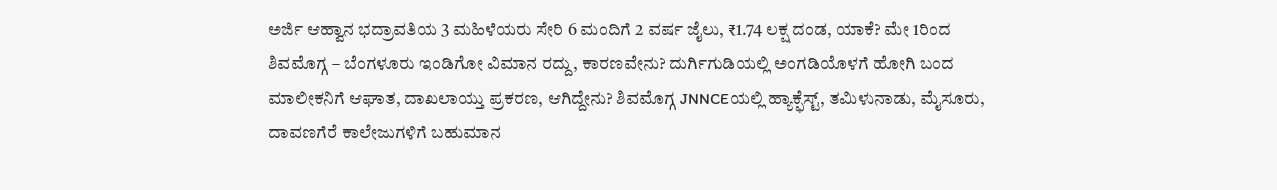ಅರ್ಜಿ ಆಹ್ವಾನ ಭದ್ರಾವತಿಯ 3 ಮಹಿಳೆಯರು ಸೇರಿ 6 ಮಂದಿಗೆ 2 ವರ್ಷ ಜೈಲು, ₹1.74 ಲಕ್ಷ ದಂಡ, ಯಾಕೆ? ಮೇ 1ರಿಂದ ಶಿವಮೊಗ್ಗ – ಬೆಂಗಳೂರು ಇಂಡಿಗೋ ವಿಮಾನ ರದ್ದು, ಕಾರಣವೇನು? ದುರ್ಗಿಗುಡಿಯಲ್ಲಿ ಅಂಗಡಿಯೊಳಗೆ ಹೋಗಿ ಬಂದ ಮಾಲೀಕನಿಗೆ ಆಘಾತ, ದಾಖಲಾಯ್ತು ಪ್ರಕರಣ, ಆಗಿದ್ದೇನು? ಶಿವಮೊಗ್ಗ JNNCEಯಲ್ಲಿ ಹ್ಯಾಕ್ಫೆಸ್ಟ್, ತಮಿಳುನಾಡು, ಮೈಸೂರು, ದಾವಣಗೆರೆ ಕಾಲೇಜುಗಳಿಗೆ ಬಹುಮಾನ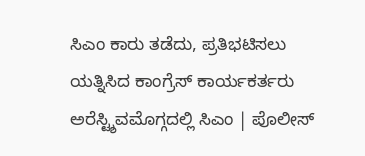ಸಿಎಂ ಕಾರು ತಡೆದು, ಪ್ರತಿಭಟಿಸಲು ಯತ್ನಿಸಿದ ಕಾಂಗ್ರೆಸ್ ಕಾರ್ಯಕರ್ತರು ಅರೆಸ್ಟ್ಶಿವಮೊಗ್ಗದಲ್ಲಿ ಸಿಎಂ | ಪೊಲೀಸ್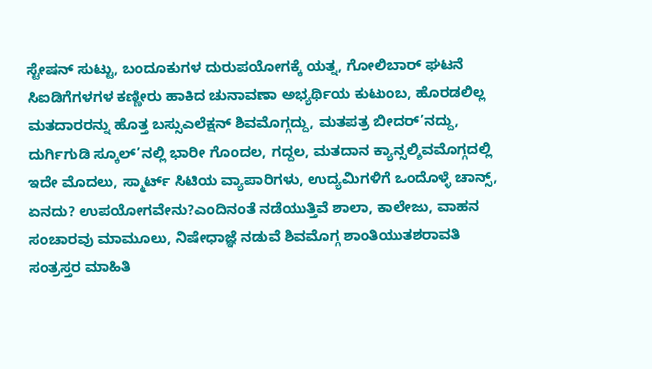ಸ್ಟೇಷನ್ ಸುಟ್ಟು, ಬಂದೂಕುಗಳ ದುರುಪಯೋಗಕ್ಕೆ ಯತ್ನ, ಗೋಲಿಬಾರ್ ಘಟನೆ ಸಿಐಡಿಗೆಗಳಗಳ ಕಣ್ಣೀರು ಹಾಕಿದ ಚುನಾವಣಾ ಅಭ್ಯರ್ಥಿಯ ಕುಟುಂಬ, ಹೊರಡಲಿಲ್ಲ ಮತದಾರರನ್ನು ಹೊತ್ತ ಬಸ್ಸುಎಲೆಕ್ಷನ್ ಶಿವಮೊಗ್ಗದ್ದು, ಮತಪತ್ರ ಬೀದರ್’ನದ್ದು, ದುರ್ಗಿಗುಡಿ ಸ್ಕೂಲ್’ನಲ್ಲಿ ಭಾರೀ ಗೊಂದಲ, ಗದ್ದಲ, ಮತದಾನ ಕ್ಯಾನ್ಸಲ್ಶಿವಮೊಗ್ಗದಲ್ಲಿ ಇದೇ ಮೊದಲು, ಸ್ಮಾರ್ಟ್ ಸಿಟಿಯ ವ್ಯಾಪಾರಿಗಳು, ಉದ್ಯಮಿಗಳಿಗೆ ಒಂದೊಳ್ಳೆ ಚಾನ್ಸ್, ಏನದು? ಉಪಯೋಗವೇನು?ಎಂದಿನಂತೆ ನಡೆಯುತ್ತಿವೆ ಶಾಲಾ, ಕಾಲೇಜು, ವಾಹನ ಸಂಚಾರವು ಮಾಮೂಲು, ನಿಷೇಧಾಜ್ಞೆ ನಡುವೆ ಶಿವಮೊಗ್ಗ ಶಾಂತಿಯುತಶರಾವತಿ ಸಂತ್ರಸ್ತರ ಮಾಹಿತಿ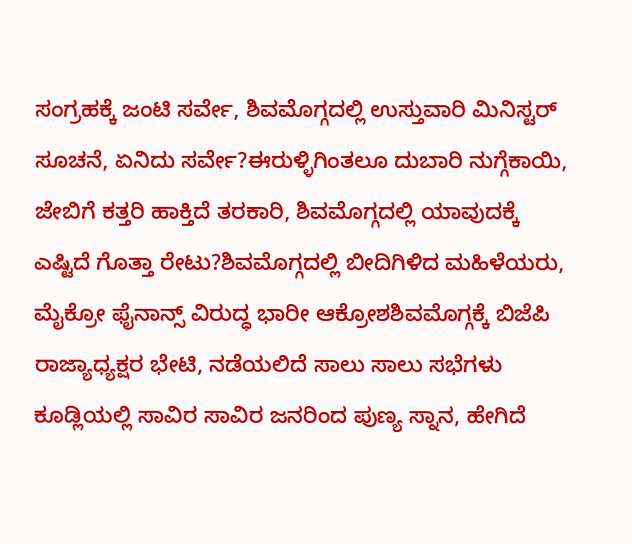ಸಂಗ್ರಹಕ್ಕೆ ಜಂಟಿ ಸರ್ವೇ, ಶಿವಮೊಗ್ಗದಲ್ಲಿ ಉಸ್ತುವಾರಿ ಮಿನಿಸ್ಟರ್ ಸೂಚನೆ, ಏನಿದು ಸರ್ವೇ?ಈರುಳ್ಳಿಗಿಂತಲೂ ದುಬಾರಿ ನುಗ್ಗೆಕಾಯಿ, ಜೇಬಿಗೆ ಕತ್ತರಿ ಹಾಕ್ತಿದೆ ತರಕಾರಿ, ಶಿವಮೊಗ್ಗದಲ್ಲಿ ಯಾವುದಕ್ಕೆ ಎಷ್ಟಿದೆ ಗೊತ್ತಾ ರೇಟು?ಶಿವಮೊಗ್ಗದಲ್ಲಿ ಬೀದಿಗಿಳಿದ ಮಹಿಳೆಯರು, ಮೈಕ್ರೋ ಫೈನಾನ್ಸ್ ವಿರುದ್ಧ ಭಾರೀ ಆಕ್ರೋಶಶಿವಮೊಗ್ಗಕ್ಕೆ ಬಿಜೆಪಿ ರಾಜ್ಯಾಧ್ಯಕ್ಷರ ಭೇಟಿ, ನಡೆಯಲಿದೆ ಸಾಲು ಸಾಲು ಸಭೆಗಳು ಕೂಡ್ಲಿಯಲ್ಲಿ ಸಾವಿರ ಸಾವಿರ ಜನರಿಂದ ಪುಣ್ಯ ಸ್ನಾನ, ಹೇಗಿದೆ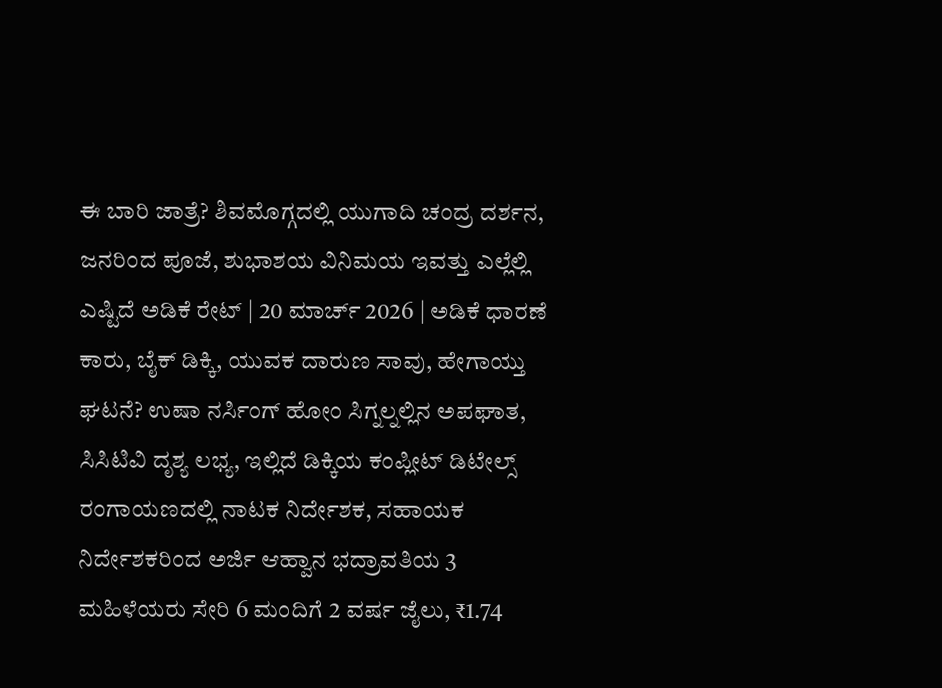ಈ ಬಾರಿ ಜಾತ್ರೆ? ಶಿವಮೊಗ್ಗದಲ್ಲಿ ಯುಗಾದಿ ಚಂದ್ರ ದರ್ಶನ, ಜನರಿಂದ ಪೂಜೆ, ಶುಭಾಶಯ ವಿನಿಮಯ ಇವತ್ತು ಎಲ್ಲೆಲ್ಲಿ ಎಷ್ಟಿದೆ ಅಡಿಕೆ ರೇಟ್ | 20 ಮಾರ್ಚ್ 2026 | ಅಡಿಕೆ ಧಾರಣೆ ಕಾರು, ಬೈಕ್ ಡಿಕ್ಕಿ, ಯುವಕ ದಾರುಣ ಸಾವು, ಹೇಗಾಯ್ತು ಘಟನೆ? ಉಷಾ ನರ್ಸಿಂಗ್ ಹೋಂ ಸಿಗ್ನಲ್ನಲ್ಲಿನ ಅಪಘಾತ, ಸಿಸಿಟಿವಿ ದೃಶ್ಯ ಲಭ್ಯ, ಇಲ್ಲಿದೆ ಡಿಕ್ಕಿಯ ಕಂಪ್ಲೀಟ್ ಡಿಟೇಲ್ಸ್ ರಂಗಾಯಣದಲ್ಲಿ ನಾಟಕ ನಿರ್ದೇಶಕ, ಸಹಾಯಕ ನಿರ್ದೇಶಕರಿಂದ ಅರ್ಜಿ ಆಹ್ವಾನ ಭದ್ರಾವತಿಯ 3 ಮಹಿಳೆಯರು ಸೇರಿ 6 ಮಂದಿಗೆ 2 ವರ್ಷ ಜೈಲು, ₹1.74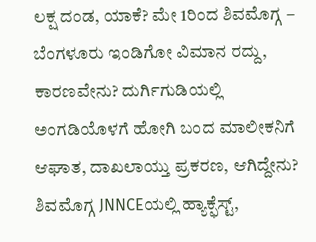ಲಕ್ಷ ದಂಡ, ಯಾಕೆ? ಮೇ 1ರಿಂದ ಶಿವಮೊಗ್ಗ – ಬೆಂಗಳೂರು ಇಂಡಿಗೋ ವಿಮಾನ ರದ್ದು, ಕಾರಣವೇನು? ದುರ್ಗಿಗುಡಿಯಲ್ಲಿ ಅಂಗಡಿಯೊಳಗೆ ಹೋಗಿ ಬಂದ ಮಾಲೀಕನಿಗೆ ಆಘಾತ, ದಾಖಲಾಯ್ತು ಪ್ರಕರಣ, ಆಗಿದ್ದೇನು? ಶಿವಮೊಗ್ಗ JNNCEಯಲ್ಲಿ ಹ್ಯಾಕ್ಫೆಸ್ಟ್,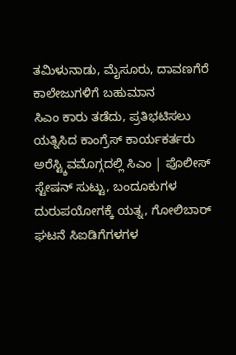ತಮಿಳುನಾಡು, ಮೈಸೂರು, ದಾವಣಗೆರೆ ಕಾಲೇಜುಗಳಿಗೆ ಬಹುಮಾನ
ಸಿಎಂ ಕಾರು ತಡೆದು, ಪ್ರತಿಭಟಿಸಲು ಯತ್ನಿಸಿದ ಕಾಂಗ್ರೆಸ್ ಕಾರ್ಯಕರ್ತರು ಅರೆಸ್ಟ್ಶಿವಮೊಗ್ಗದಲ್ಲಿ ಸಿಎಂ | ಪೊಲೀಸ್ ಸ್ಟೇಷನ್ ಸುಟ್ಟು, ಬಂದೂಕುಗಳ ದುರುಪಯೋಗಕ್ಕೆ ಯತ್ನ, ಗೋಲಿಬಾರ್ ಘಟನೆ ಸಿಐಡಿಗೆಗಳಗಳ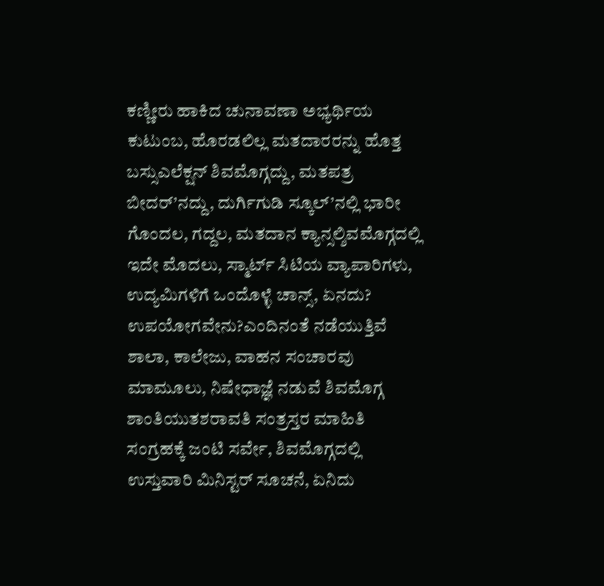ಕಣ್ಣೀರು ಹಾಕಿದ ಚುನಾವಣಾ ಅಭ್ಯರ್ಥಿಯ ಕುಟುಂಬ, ಹೊರಡಲಿಲ್ಲ ಮತದಾರರನ್ನು ಹೊತ್ತ ಬಸ್ಸುಎಲೆಕ್ಷನ್ ಶಿವಮೊಗ್ಗದ್ದು, ಮತಪತ್ರ ಬೀದರ್’ನದ್ದು, ದುರ್ಗಿಗುಡಿ ಸ್ಕೂಲ್’ನಲ್ಲಿ ಭಾರೀ ಗೊಂದಲ, ಗದ್ದಲ, ಮತದಾನ ಕ್ಯಾನ್ಸಲ್ಶಿವಮೊಗ್ಗದಲ್ಲಿ ಇದೇ ಮೊದಲು, ಸ್ಮಾರ್ಟ್ ಸಿಟಿಯ ವ್ಯಾಪಾರಿಗಳು, ಉದ್ಯಮಿಗಳಿಗೆ ಒಂದೊಳ್ಳೆ ಚಾನ್ಸ್, ಏನದು? ಉಪಯೋಗವೇನು?ಎಂದಿನಂತೆ ನಡೆಯುತ್ತಿವೆ ಶಾಲಾ, ಕಾಲೇಜು, ವಾಹನ ಸಂಚಾರವು ಮಾಮೂಲು, ನಿಷೇಧಾಜ್ಞೆ ನಡುವೆ ಶಿವಮೊಗ್ಗ ಶಾಂತಿಯುತಶರಾವತಿ ಸಂತ್ರಸ್ತರ ಮಾಹಿತಿ ಸಂಗ್ರಹಕ್ಕೆ ಜಂಟಿ ಸರ್ವೇ, ಶಿವಮೊಗ್ಗದಲ್ಲಿ ಉಸ್ತುವಾರಿ ಮಿನಿಸ್ಟರ್ ಸೂಚನೆ, ಏನಿದು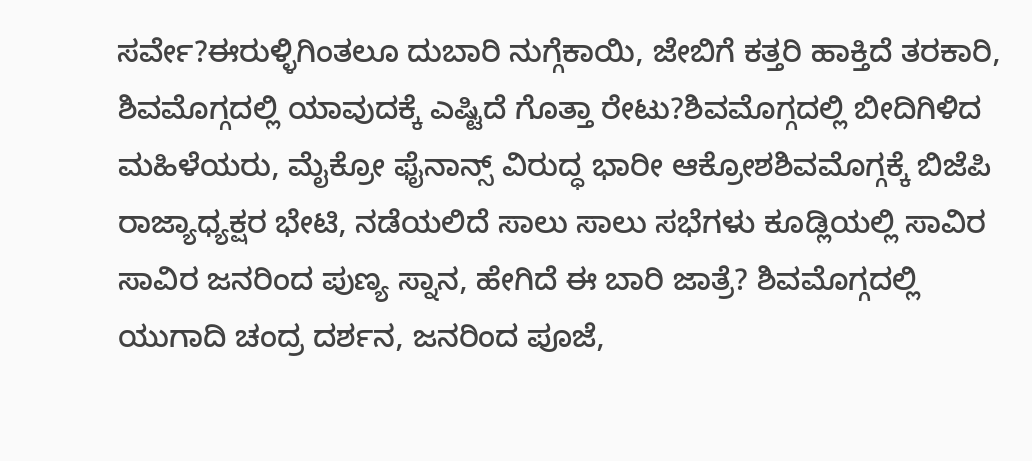ಸರ್ವೇ?ಈರುಳ್ಳಿಗಿಂತಲೂ ದುಬಾರಿ ನುಗ್ಗೆಕಾಯಿ, ಜೇಬಿಗೆ ಕತ್ತರಿ ಹಾಕ್ತಿದೆ ತರಕಾರಿ, ಶಿವಮೊಗ್ಗದಲ್ಲಿ ಯಾವುದಕ್ಕೆ ಎಷ್ಟಿದೆ ಗೊತ್ತಾ ರೇಟು?ಶಿವಮೊಗ್ಗದಲ್ಲಿ ಬೀದಿಗಿಳಿದ ಮಹಿಳೆಯರು, ಮೈಕ್ರೋ ಫೈನಾನ್ಸ್ ವಿರುದ್ಧ ಭಾರೀ ಆಕ್ರೋಶಶಿವಮೊಗ್ಗಕ್ಕೆ ಬಿಜೆಪಿ ರಾಜ್ಯಾಧ್ಯಕ್ಷರ ಭೇಟಿ, ನಡೆಯಲಿದೆ ಸಾಲು ಸಾಲು ಸಭೆಗಳು ಕೂಡ್ಲಿಯಲ್ಲಿ ಸಾವಿರ ಸಾವಿರ ಜನರಿಂದ ಪುಣ್ಯ ಸ್ನಾನ, ಹೇಗಿದೆ ಈ ಬಾರಿ ಜಾತ್ರೆ? ಶಿವಮೊಗ್ಗದಲ್ಲಿ ಯುಗಾದಿ ಚಂದ್ರ ದರ್ಶನ, ಜನರಿಂದ ಪೂಜೆ,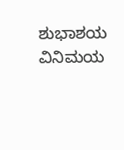ಶುಭಾಶಯ ವಿನಿಮಯ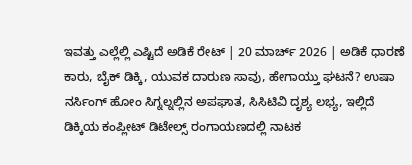ಇವತ್ತು ಎಲ್ಲೆಲ್ಲಿ ಎಷ್ಟಿದೆ ಅಡಿಕೆ ರೇಟ್ | 20 ಮಾರ್ಚ್ 2026 | ಅಡಿಕೆ ಧಾರಣೆ ಕಾರು, ಬೈಕ್ ಡಿಕ್ಕಿ, ಯುವಕ ದಾರುಣ ಸಾವು, ಹೇಗಾಯ್ತು ಘಟನೆ? ಉಷಾ ನರ್ಸಿಂಗ್ ಹೋಂ ಸಿಗ್ನಲ್ನಲ್ಲಿನ ಅಪಘಾತ, ಸಿಸಿಟಿವಿ ದೃಶ್ಯ ಲಭ್ಯ, ಇಲ್ಲಿದೆ ಡಿಕ್ಕಿಯ ಕಂಪ್ಲೀಟ್ ಡಿಟೇಲ್ಸ್ ರಂಗಾಯಣದಲ್ಲಿ ನಾಟಕ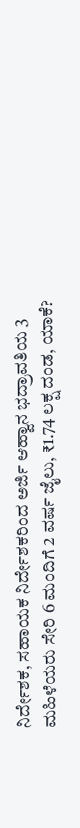ನಿರ್ದೇಶಕ, ಸಹಾಯಕ ನಿರ್ದೇಶಕರಿಂದ ಅರ್ಜಿ ಆಹ್ವಾನ ಭದ್ರಾವತಿಯ 3 ಮಹಿಳೆಯರು ಸೇರಿ 6 ಮಂದಿಗೆ 2 ವರ್ಷ ಜೈಲು, ₹1.74 ಲಕ್ಷ ದಂಡ, ಯಾಕೆ?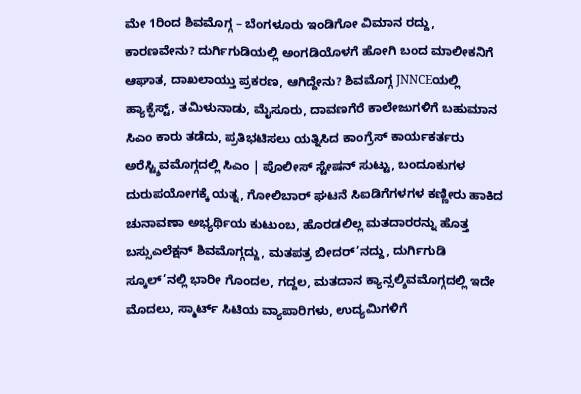ಮೇ 1ರಿಂದ ಶಿವಮೊಗ್ಗ – ಬೆಂಗಳೂರು ಇಂಡಿಗೋ ವಿಮಾನ ರದ್ದು, ಕಾರಣವೇನು? ದುರ್ಗಿಗುಡಿಯಲ್ಲಿ ಅಂಗಡಿಯೊಳಗೆ ಹೋಗಿ ಬಂದ ಮಾಲೀಕನಿಗೆ ಆಘಾತ, ದಾಖಲಾಯ್ತು ಪ್ರಕರಣ, ಆಗಿದ್ದೇನು? ಶಿವಮೊಗ್ಗ JNNCEಯಲ್ಲಿ ಹ್ಯಾಕ್ಫೆಸ್ಟ್, ತಮಿಳುನಾಡು, ಮೈಸೂರು, ದಾವಣಗೆರೆ ಕಾಲೇಜುಗಳಿಗೆ ಬಹುಮಾನ
ಸಿಎಂ ಕಾರು ತಡೆದು, ಪ್ರತಿಭಟಿಸಲು ಯತ್ನಿಸಿದ ಕಾಂಗ್ರೆಸ್ ಕಾರ್ಯಕರ್ತರು ಅರೆಸ್ಟ್ಶಿವಮೊಗ್ಗದಲ್ಲಿ ಸಿಎಂ | ಪೊಲೀಸ್ ಸ್ಟೇಷನ್ ಸುಟ್ಟು, ಬಂದೂಕುಗಳ ದುರುಪಯೋಗಕ್ಕೆ ಯತ್ನ, ಗೋಲಿಬಾರ್ ಘಟನೆ ಸಿಐಡಿಗೆಗಳಗಳ ಕಣ್ಣೀರು ಹಾಕಿದ ಚುನಾವಣಾ ಅಭ್ಯರ್ಥಿಯ ಕುಟುಂಬ, ಹೊರಡಲಿಲ್ಲ ಮತದಾರರನ್ನು ಹೊತ್ತ ಬಸ್ಸುಎಲೆಕ್ಷನ್ ಶಿವಮೊಗ್ಗದ್ದು, ಮತಪತ್ರ ಬೀದರ್’ನದ್ದು, ದುರ್ಗಿಗುಡಿ ಸ್ಕೂಲ್’ನಲ್ಲಿ ಭಾರೀ ಗೊಂದಲ, ಗದ್ದಲ, ಮತದಾನ ಕ್ಯಾನ್ಸಲ್ಶಿವಮೊಗ್ಗದಲ್ಲಿ ಇದೇ ಮೊದಲು, ಸ್ಮಾರ್ಟ್ ಸಿಟಿಯ ವ್ಯಾಪಾರಿಗಳು, ಉದ್ಯಮಿಗಳಿಗೆ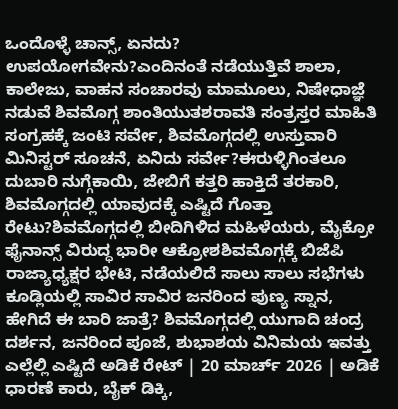ಒಂದೊಳ್ಳೆ ಚಾನ್ಸ್, ಏನದು? ಉಪಯೋಗವೇನು?ಎಂದಿನಂತೆ ನಡೆಯುತ್ತಿವೆ ಶಾಲಾ, ಕಾಲೇಜು, ವಾಹನ ಸಂಚಾರವು ಮಾಮೂಲು, ನಿಷೇಧಾಜ್ಞೆ ನಡುವೆ ಶಿವಮೊಗ್ಗ ಶಾಂತಿಯುತಶರಾವತಿ ಸಂತ್ರಸ್ತರ ಮಾಹಿತಿ ಸಂಗ್ರಹಕ್ಕೆ ಜಂಟಿ ಸರ್ವೇ, ಶಿವಮೊಗ್ಗದಲ್ಲಿ ಉಸ್ತುವಾರಿ ಮಿನಿಸ್ಟರ್ ಸೂಚನೆ, ಏನಿದು ಸರ್ವೇ?ಈರುಳ್ಳಿಗಿಂತಲೂ ದುಬಾರಿ ನುಗ್ಗೆಕಾಯಿ, ಜೇಬಿಗೆ ಕತ್ತರಿ ಹಾಕ್ತಿದೆ ತರಕಾರಿ, ಶಿವಮೊಗ್ಗದಲ್ಲಿ ಯಾವುದಕ್ಕೆ ಎಷ್ಟಿದೆ ಗೊತ್ತಾ ರೇಟು?ಶಿವಮೊಗ್ಗದಲ್ಲಿ ಬೀದಿಗಿಳಿದ ಮಹಿಳೆಯರು, ಮೈಕ್ರೋ ಫೈನಾನ್ಸ್ ವಿರುದ್ಧ ಭಾರೀ ಆಕ್ರೋಶಶಿವಮೊಗ್ಗಕ್ಕೆ ಬಿಜೆಪಿ ರಾಜ್ಯಾಧ್ಯಕ್ಷರ ಭೇಟಿ, ನಡೆಯಲಿದೆ ಸಾಲು ಸಾಲು ಸಭೆಗಳು ಕೂಡ್ಲಿಯಲ್ಲಿ ಸಾವಿರ ಸಾವಿರ ಜನರಿಂದ ಪುಣ್ಯ ಸ್ನಾನ, ಹೇಗಿದೆ ಈ ಬಾರಿ ಜಾತ್ರೆ? ಶಿವಮೊಗ್ಗದಲ್ಲಿ ಯುಗಾದಿ ಚಂದ್ರ ದರ್ಶನ, ಜನರಿಂದ ಪೂಜೆ, ಶುಭಾಶಯ ವಿನಿಮಯ ಇವತ್ತು ಎಲ್ಲೆಲ್ಲಿ ಎಷ್ಟಿದೆ ಅಡಿಕೆ ರೇಟ್ | 20 ಮಾರ್ಚ್ 2026 | ಅಡಿಕೆ ಧಾರಣೆ ಕಾರು, ಬೈಕ್ ಡಿಕ್ಕಿ,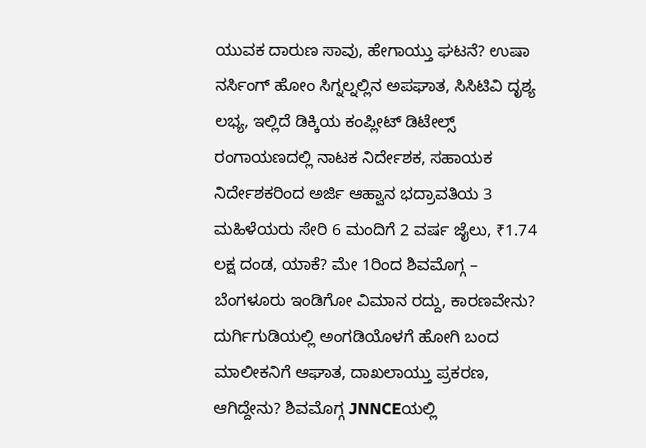ಯುವಕ ದಾರುಣ ಸಾವು, ಹೇಗಾಯ್ತು ಘಟನೆ? ಉಷಾ ನರ್ಸಿಂಗ್ ಹೋಂ ಸಿಗ್ನಲ್ನಲ್ಲಿನ ಅಪಘಾತ, ಸಿಸಿಟಿವಿ ದೃಶ್ಯ ಲಭ್ಯ, ಇಲ್ಲಿದೆ ಡಿಕ್ಕಿಯ ಕಂಪ್ಲೀಟ್ ಡಿಟೇಲ್ಸ್ ರಂಗಾಯಣದಲ್ಲಿ ನಾಟಕ ನಿರ್ದೇಶಕ, ಸಹಾಯಕ ನಿರ್ದೇಶಕರಿಂದ ಅರ್ಜಿ ಆಹ್ವಾನ ಭದ್ರಾವತಿಯ 3 ಮಹಿಳೆಯರು ಸೇರಿ 6 ಮಂದಿಗೆ 2 ವರ್ಷ ಜೈಲು, ₹1.74 ಲಕ್ಷ ದಂಡ, ಯಾಕೆ? ಮೇ 1ರಿಂದ ಶಿವಮೊಗ್ಗ – ಬೆಂಗಳೂರು ಇಂಡಿಗೋ ವಿಮಾನ ರದ್ದು, ಕಾರಣವೇನು? ದುರ್ಗಿಗುಡಿಯಲ್ಲಿ ಅಂಗಡಿಯೊಳಗೆ ಹೋಗಿ ಬಂದ ಮಾಲೀಕನಿಗೆ ಆಘಾತ, ದಾಖಲಾಯ್ತು ಪ್ರಕರಣ, ಆಗಿದ್ದೇನು? ಶಿವಮೊಗ್ಗ JNNCEಯಲ್ಲಿ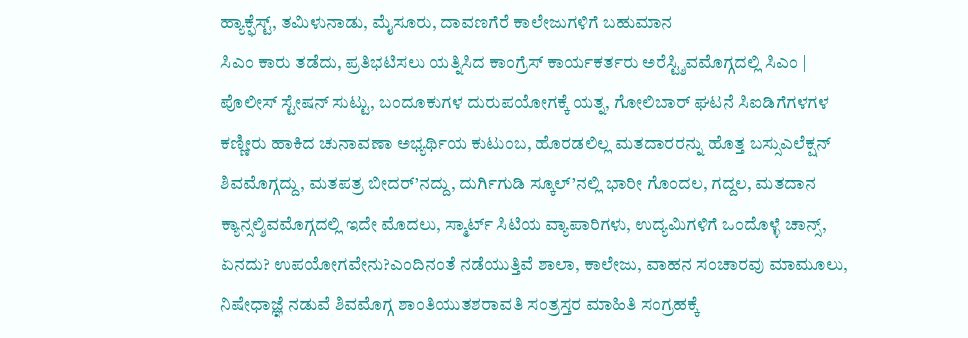ಹ್ಯಾಕ್ಫೆಸ್ಟ್, ತಮಿಳುನಾಡು, ಮೈಸೂರು, ದಾವಣಗೆರೆ ಕಾಲೇಜುಗಳಿಗೆ ಬಹುಮಾನ
ಸಿಎಂ ಕಾರು ತಡೆದು, ಪ್ರತಿಭಟಿಸಲು ಯತ್ನಿಸಿದ ಕಾಂಗ್ರೆಸ್ ಕಾರ್ಯಕರ್ತರು ಅರೆಸ್ಟ್ಶಿವಮೊಗ್ಗದಲ್ಲಿ ಸಿಎಂ | ಪೊಲೀಸ್ ಸ್ಟೇಷನ್ ಸುಟ್ಟು, ಬಂದೂಕುಗಳ ದುರುಪಯೋಗಕ್ಕೆ ಯತ್ನ, ಗೋಲಿಬಾರ್ ಘಟನೆ ಸಿಐಡಿಗೆಗಳಗಳ ಕಣ್ಣೀರು ಹಾಕಿದ ಚುನಾವಣಾ ಅಭ್ಯರ್ಥಿಯ ಕುಟುಂಬ, ಹೊರಡಲಿಲ್ಲ ಮತದಾರರನ್ನು ಹೊತ್ತ ಬಸ್ಸುಎಲೆಕ್ಷನ್ ಶಿವಮೊಗ್ಗದ್ದು, ಮತಪತ್ರ ಬೀದರ್’ನದ್ದು, ದುರ್ಗಿಗುಡಿ ಸ್ಕೂಲ್’ನಲ್ಲಿ ಭಾರೀ ಗೊಂದಲ, ಗದ್ದಲ, ಮತದಾನ ಕ್ಯಾನ್ಸಲ್ಶಿವಮೊಗ್ಗದಲ್ಲಿ ಇದೇ ಮೊದಲು, ಸ್ಮಾರ್ಟ್ ಸಿಟಿಯ ವ್ಯಾಪಾರಿಗಳು, ಉದ್ಯಮಿಗಳಿಗೆ ಒಂದೊಳ್ಳೆ ಚಾನ್ಸ್, ಏನದು? ಉಪಯೋಗವೇನು?ಎಂದಿನಂತೆ ನಡೆಯುತ್ತಿವೆ ಶಾಲಾ, ಕಾಲೇಜು, ವಾಹನ ಸಂಚಾರವು ಮಾಮೂಲು, ನಿಷೇಧಾಜ್ಞೆ ನಡುವೆ ಶಿವಮೊಗ್ಗ ಶಾಂತಿಯುತಶರಾವತಿ ಸಂತ್ರಸ್ತರ ಮಾಹಿತಿ ಸಂಗ್ರಹಕ್ಕೆ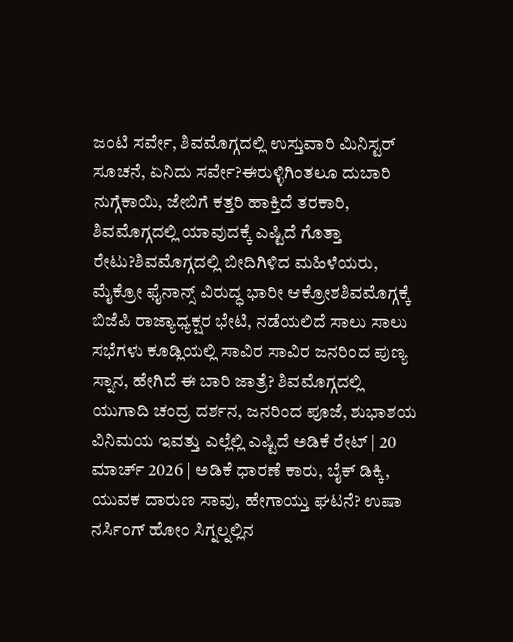ಜಂಟಿ ಸರ್ವೇ, ಶಿವಮೊಗ್ಗದಲ್ಲಿ ಉಸ್ತುವಾರಿ ಮಿನಿಸ್ಟರ್ ಸೂಚನೆ, ಏನಿದು ಸರ್ವೇ?ಈರುಳ್ಳಿಗಿಂತಲೂ ದುಬಾರಿ ನುಗ್ಗೆಕಾಯಿ, ಜೇಬಿಗೆ ಕತ್ತರಿ ಹಾಕ್ತಿದೆ ತರಕಾರಿ, ಶಿವಮೊಗ್ಗದಲ್ಲಿ ಯಾವುದಕ್ಕೆ ಎಷ್ಟಿದೆ ಗೊತ್ತಾ ರೇಟು?ಶಿವಮೊಗ್ಗದಲ್ಲಿ ಬೀದಿಗಿಳಿದ ಮಹಿಳೆಯರು, ಮೈಕ್ರೋ ಫೈನಾನ್ಸ್ ವಿರುದ್ಧ ಭಾರೀ ಆಕ್ರೋಶಶಿವಮೊಗ್ಗಕ್ಕೆ ಬಿಜೆಪಿ ರಾಜ್ಯಾಧ್ಯಕ್ಷರ ಭೇಟಿ, ನಡೆಯಲಿದೆ ಸಾಲು ಸಾಲು ಸಭೆಗಳು ಕೂಡ್ಲಿಯಲ್ಲಿ ಸಾವಿರ ಸಾವಿರ ಜನರಿಂದ ಪುಣ್ಯ ಸ್ನಾನ, ಹೇಗಿದೆ ಈ ಬಾರಿ ಜಾತ್ರೆ? ಶಿವಮೊಗ್ಗದಲ್ಲಿ ಯುಗಾದಿ ಚಂದ್ರ ದರ್ಶನ, ಜನರಿಂದ ಪೂಜೆ, ಶುಭಾಶಯ ವಿನಿಮಯ ಇವತ್ತು ಎಲ್ಲೆಲ್ಲಿ ಎಷ್ಟಿದೆ ಅಡಿಕೆ ರೇಟ್ | 20 ಮಾರ್ಚ್ 2026 | ಅಡಿಕೆ ಧಾರಣೆ ಕಾರು, ಬೈಕ್ ಡಿಕ್ಕಿ, ಯುವಕ ದಾರುಣ ಸಾವು, ಹೇಗಾಯ್ತು ಘಟನೆ? ಉಷಾ ನರ್ಸಿಂಗ್ ಹೋಂ ಸಿಗ್ನಲ್ನಲ್ಲಿನ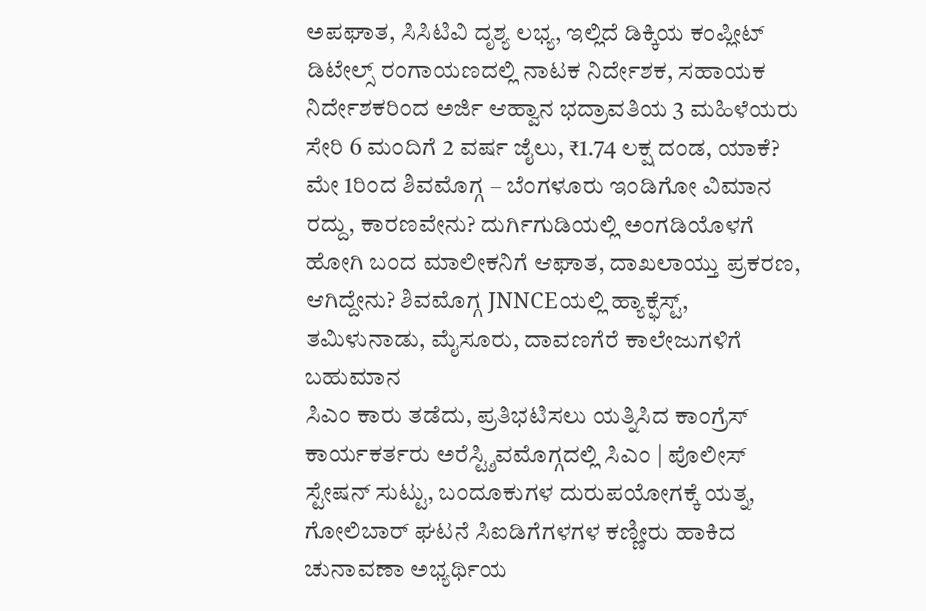ಅಪಘಾತ, ಸಿಸಿಟಿವಿ ದೃಶ್ಯ ಲಭ್ಯ, ಇಲ್ಲಿದೆ ಡಿಕ್ಕಿಯ ಕಂಪ್ಲೀಟ್ ಡಿಟೇಲ್ಸ್ ರಂಗಾಯಣದಲ್ಲಿ ನಾಟಕ ನಿರ್ದೇಶಕ, ಸಹಾಯಕ ನಿರ್ದೇಶಕರಿಂದ ಅರ್ಜಿ ಆಹ್ವಾನ ಭದ್ರಾವತಿಯ 3 ಮಹಿಳೆಯರು ಸೇರಿ 6 ಮಂದಿಗೆ 2 ವರ್ಷ ಜೈಲು, ₹1.74 ಲಕ್ಷ ದಂಡ, ಯಾಕೆ? ಮೇ 1ರಿಂದ ಶಿವಮೊಗ್ಗ – ಬೆಂಗಳೂರು ಇಂಡಿಗೋ ವಿಮಾನ ರದ್ದು, ಕಾರಣವೇನು? ದುರ್ಗಿಗುಡಿಯಲ್ಲಿ ಅಂಗಡಿಯೊಳಗೆ ಹೋಗಿ ಬಂದ ಮಾಲೀಕನಿಗೆ ಆಘಾತ, ದಾಖಲಾಯ್ತು ಪ್ರಕರಣ, ಆಗಿದ್ದೇನು? ಶಿವಮೊಗ್ಗ JNNCEಯಲ್ಲಿ ಹ್ಯಾಕ್ಫೆಸ್ಟ್, ತಮಿಳುನಾಡು, ಮೈಸೂರು, ದಾವಣಗೆರೆ ಕಾಲೇಜುಗಳಿಗೆ ಬಹುಮಾನ
ಸಿಎಂ ಕಾರು ತಡೆದು, ಪ್ರತಿಭಟಿಸಲು ಯತ್ನಿಸಿದ ಕಾಂಗ್ರೆಸ್ ಕಾರ್ಯಕರ್ತರು ಅರೆಸ್ಟ್ಶಿವಮೊಗ್ಗದಲ್ಲಿ ಸಿಎಂ | ಪೊಲೀಸ್ ಸ್ಟೇಷನ್ ಸುಟ್ಟು, ಬಂದೂಕುಗಳ ದುರುಪಯೋಗಕ್ಕೆ ಯತ್ನ, ಗೋಲಿಬಾರ್ ಘಟನೆ ಸಿಐಡಿಗೆಗಳಗಳ ಕಣ್ಣೀರು ಹಾಕಿದ ಚುನಾವಣಾ ಅಭ್ಯರ್ಥಿಯ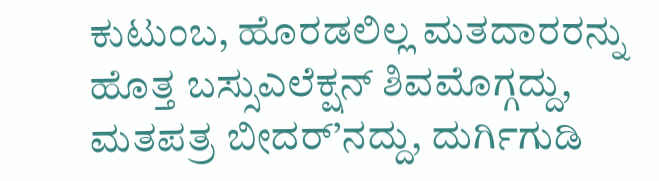ಕುಟುಂಬ, ಹೊರಡಲಿಲ್ಲ ಮತದಾರರನ್ನು ಹೊತ್ತ ಬಸ್ಸುಎಲೆಕ್ಷನ್ ಶಿವಮೊಗ್ಗದ್ದು, ಮತಪತ್ರ ಬೀದರ್’ನದ್ದು, ದುರ್ಗಿಗುಡಿ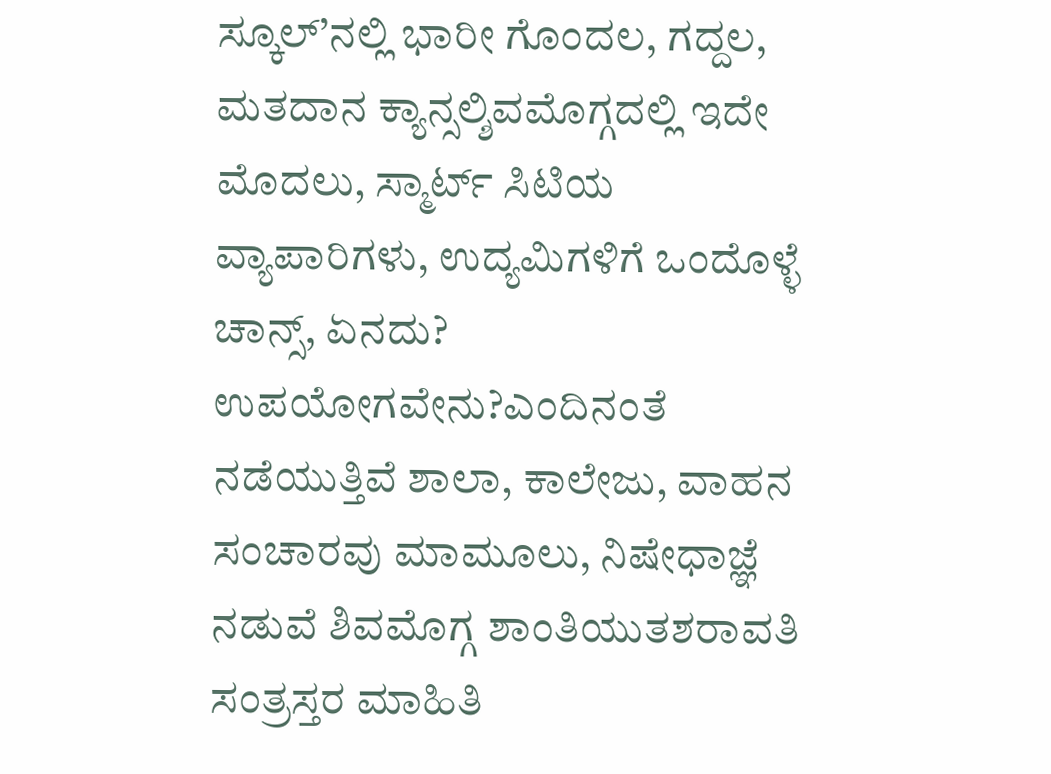ಸ್ಕೂಲ್’ನಲ್ಲಿ ಭಾರೀ ಗೊಂದಲ, ಗದ್ದಲ, ಮತದಾನ ಕ್ಯಾನ್ಸಲ್ಶಿವಮೊಗ್ಗದಲ್ಲಿ ಇದೇ ಮೊದಲು, ಸ್ಮಾರ್ಟ್ ಸಿಟಿಯ ವ್ಯಾಪಾರಿಗಳು, ಉದ್ಯಮಿಗಳಿಗೆ ಒಂದೊಳ್ಳೆ ಚಾನ್ಸ್, ಏನದು? ಉಪಯೋಗವೇನು?ಎಂದಿನಂತೆ ನಡೆಯುತ್ತಿವೆ ಶಾಲಾ, ಕಾಲೇಜು, ವಾಹನ ಸಂಚಾರವು ಮಾಮೂಲು, ನಿಷೇಧಾಜ್ಞೆ ನಡುವೆ ಶಿವಮೊಗ್ಗ ಶಾಂತಿಯುತಶರಾವತಿ ಸಂತ್ರಸ್ತರ ಮಾಹಿತಿ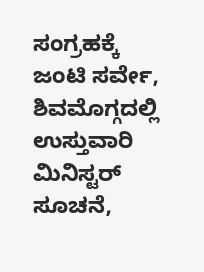ಸಂಗ್ರಹಕ್ಕೆ ಜಂಟಿ ಸರ್ವೇ, ಶಿವಮೊಗ್ಗದಲ್ಲಿ ಉಸ್ತುವಾರಿ ಮಿನಿಸ್ಟರ್ ಸೂಚನೆ,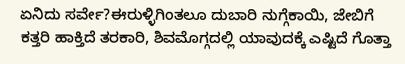ಏನಿದು ಸರ್ವೇ?ಈರುಳ್ಳಿಗಿಂತಲೂ ದುಬಾರಿ ನುಗ್ಗೆಕಾಯಿ, ಜೇಬಿಗೆ ಕತ್ತರಿ ಹಾಕ್ತಿದೆ ತರಕಾರಿ, ಶಿವಮೊಗ್ಗದಲ್ಲಿ ಯಾವುದಕ್ಕೆ ಎಷ್ಟಿದೆ ಗೊತ್ತಾ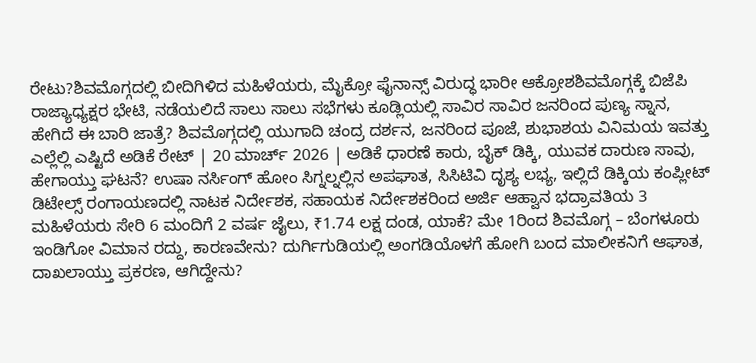ರೇಟು?ಶಿವಮೊಗ್ಗದಲ್ಲಿ ಬೀದಿಗಿಳಿದ ಮಹಿಳೆಯರು, ಮೈಕ್ರೋ ಫೈನಾನ್ಸ್ ವಿರುದ್ಧ ಭಾರೀ ಆಕ್ರೋಶಶಿವಮೊಗ್ಗಕ್ಕೆ ಬಿಜೆಪಿ ರಾಜ್ಯಾಧ್ಯಕ್ಷರ ಭೇಟಿ, ನಡೆಯಲಿದೆ ಸಾಲು ಸಾಲು ಸಭೆಗಳು ಕೂಡ್ಲಿಯಲ್ಲಿ ಸಾವಿರ ಸಾವಿರ ಜನರಿಂದ ಪುಣ್ಯ ಸ್ನಾನ, ಹೇಗಿದೆ ಈ ಬಾರಿ ಜಾತ್ರೆ? ಶಿವಮೊಗ್ಗದಲ್ಲಿ ಯುಗಾದಿ ಚಂದ್ರ ದರ್ಶನ, ಜನರಿಂದ ಪೂಜೆ, ಶುಭಾಶಯ ವಿನಿಮಯ ಇವತ್ತು ಎಲ್ಲೆಲ್ಲಿ ಎಷ್ಟಿದೆ ಅಡಿಕೆ ರೇಟ್ | 20 ಮಾರ್ಚ್ 2026 | ಅಡಿಕೆ ಧಾರಣೆ ಕಾರು, ಬೈಕ್ ಡಿಕ್ಕಿ, ಯುವಕ ದಾರುಣ ಸಾವು, ಹೇಗಾಯ್ತು ಘಟನೆ? ಉಷಾ ನರ್ಸಿಂಗ್ ಹೋಂ ಸಿಗ್ನಲ್ನಲ್ಲಿನ ಅಪಘಾತ, ಸಿಸಿಟಿವಿ ದೃಶ್ಯ ಲಭ್ಯ, ಇಲ್ಲಿದೆ ಡಿಕ್ಕಿಯ ಕಂಪ್ಲೀಟ್ ಡಿಟೇಲ್ಸ್ ರಂಗಾಯಣದಲ್ಲಿ ನಾಟಕ ನಿರ್ದೇಶಕ, ಸಹಾಯಕ ನಿರ್ದೇಶಕರಿಂದ ಅರ್ಜಿ ಆಹ್ವಾನ ಭದ್ರಾವತಿಯ 3 ಮಹಿಳೆಯರು ಸೇರಿ 6 ಮಂದಿಗೆ 2 ವರ್ಷ ಜೈಲು, ₹1.74 ಲಕ್ಷ ದಂಡ, ಯಾಕೆ? ಮೇ 1ರಿಂದ ಶಿವಮೊಗ್ಗ – ಬೆಂಗಳೂರು ಇಂಡಿಗೋ ವಿಮಾನ ರದ್ದು, ಕಾರಣವೇನು? ದುರ್ಗಿಗುಡಿಯಲ್ಲಿ ಅಂಗಡಿಯೊಳಗೆ ಹೋಗಿ ಬಂದ ಮಾಲೀಕನಿಗೆ ಆಘಾತ, ದಾಖಲಾಯ್ತು ಪ್ರಕರಣ, ಆಗಿದ್ದೇನು?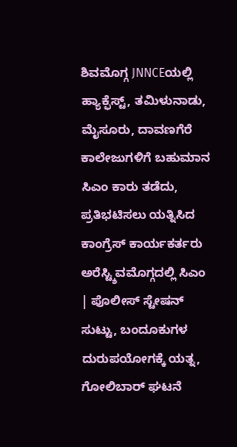ಶಿವಮೊಗ್ಗ JNNCEಯಲ್ಲಿ ಹ್ಯಾಕ್ಫೆಸ್ಟ್, ತಮಿಳುನಾಡು, ಮೈಸೂರು, ದಾವಣಗೆರೆ ಕಾಲೇಜುಗಳಿಗೆ ಬಹುಮಾನ
ಸಿಎಂ ಕಾರು ತಡೆದು, ಪ್ರತಿಭಟಿಸಲು ಯತ್ನಿಸಿದ ಕಾಂಗ್ರೆಸ್ ಕಾರ್ಯಕರ್ತರು ಅರೆಸ್ಟ್ಶಿವಮೊಗ್ಗದಲ್ಲಿ ಸಿಎಂ | ಪೊಲೀಸ್ ಸ್ಟೇಷನ್ ಸುಟ್ಟು, ಬಂದೂಕುಗಳ ದುರುಪಯೋಗಕ್ಕೆ ಯತ್ನ, ಗೋಲಿಬಾರ್ ಘಟನೆ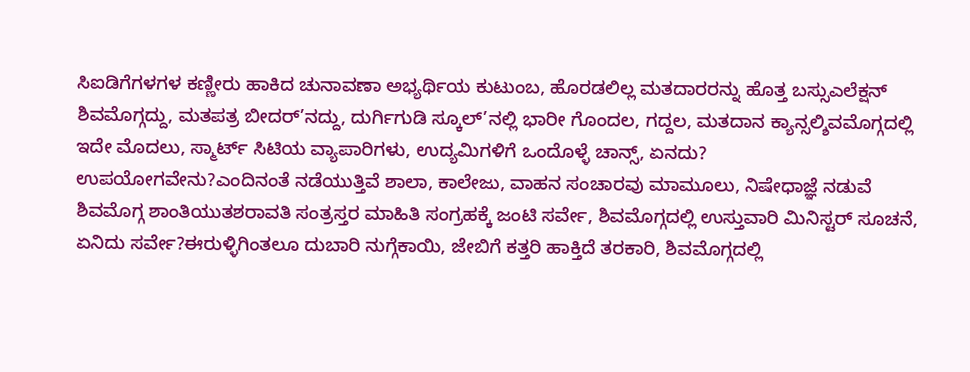ಸಿಐಡಿಗೆಗಳಗಳ ಕಣ್ಣೀರು ಹಾಕಿದ ಚುನಾವಣಾ ಅಭ್ಯರ್ಥಿಯ ಕುಟುಂಬ, ಹೊರಡಲಿಲ್ಲ ಮತದಾರರನ್ನು ಹೊತ್ತ ಬಸ್ಸುಎಲೆಕ್ಷನ್ ಶಿವಮೊಗ್ಗದ್ದು, ಮತಪತ್ರ ಬೀದರ್’ನದ್ದು, ದುರ್ಗಿಗುಡಿ ಸ್ಕೂಲ್’ನಲ್ಲಿ ಭಾರೀ ಗೊಂದಲ, ಗದ್ದಲ, ಮತದಾನ ಕ್ಯಾನ್ಸಲ್ಶಿವಮೊಗ್ಗದಲ್ಲಿ ಇದೇ ಮೊದಲು, ಸ್ಮಾರ್ಟ್ ಸಿಟಿಯ ವ್ಯಾಪಾರಿಗಳು, ಉದ್ಯಮಿಗಳಿಗೆ ಒಂದೊಳ್ಳೆ ಚಾನ್ಸ್, ಏನದು? ಉಪಯೋಗವೇನು?ಎಂದಿನಂತೆ ನಡೆಯುತ್ತಿವೆ ಶಾಲಾ, ಕಾಲೇಜು, ವಾಹನ ಸಂಚಾರವು ಮಾಮೂಲು, ನಿಷೇಧಾಜ್ಞೆ ನಡುವೆ ಶಿವಮೊಗ್ಗ ಶಾಂತಿಯುತಶರಾವತಿ ಸಂತ್ರಸ್ತರ ಮಾಹಿತಿ ಸಂಗ್ರಹಕ್ಕೆ ಜಂಟಿ ಸರ್ವೇ, ಶಿವಮೊಗ್ಗದಲ್ಲಿ ಉಸ್ತುವಾರಿ ಮಿನಿಸ್ಟರ್ ಸೂಚನೆ, ಏನಿದು ಸರ್ವೇ?ಈರುಳ್ಳಿಗಿಂತಲೂ ದುಬಾರಿ ನುಗ್ಗೆಕಾಯಿ, ಜೇಬಿಗೆ ಕತ್ತರಿ ಹಾಕ್ತಿದೆ ತರಕಾರಿ, ಶಿವಮೊಗ್ಗದಲ್ಲಿ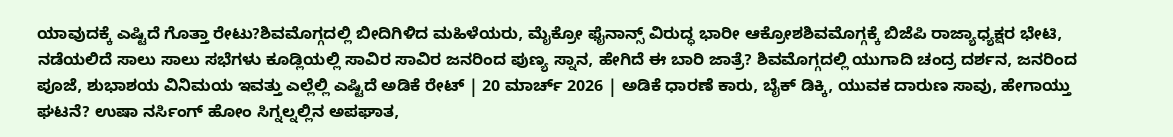ಯಾವುದಕ್ಕೆ ಎಷ್ಟಿದೆ ಗೊತ್ತಾ ರೇಟು?ಶಿವಮೊಗ್ಗದಲ್ಲಿ ಬೀದಿಗಿಳಿದ ಮಹಿಳೆಯರು, ಮೈಕ್ರೋ ಫೈನಾನ್ಸ್ ವಿರುದ್ಧ ಭಾರೀ ಆಕ್ರೋಶಶಿವಮೊಗ್ಗಕ್ಕೆ ಬಿಜೆಪಿ ರಾಜ್ಯಾಧ್ಯಕ್ಷರ ಭೇಟಿ, ನಡೆಯಲಿದೆ ಸಾಲು ಸಾಲು ಸಭೆಗಳು ಕೂಡ್ಲಿಯಲ್ಲಿ ಸಾವಿರ ಸಾವಿರ ಜನರಿಂದ ಪುಣ್ಯ ಸ್ನಾನ, ಹೇಗಿದೆ ಈ ಬಾರಿ ಜಾತ್ರೆ? ಶಿವಮೊಗ್ಗದಲ್ಲಿ ಯುಗಾದಿ ಚಂದ್ರ ದರ್ಶನ, ಜನರಿಂದ ಪೂಜೆ, ಶುಭಾಶಯ ವಿನಿಮಯ ಇವತ್ತು ಎಲ್ಲೆಲ್ಲಿ ಎಷ್ಟಿದೆ ಅಡಿಕೆ ರೇಟ್ | 20 ಮಾರ್ಚ್ 2026 | ಅಡಿಕೆ ಧಾರಣೆ ಕಾರು, ಬೈಕ್ ಡಿಕ್ಕಿ, ಯುವಕ ದಾರುಣ ಸಾವು, ಹೇಗಾಯ್ತು ಘಟನೆ? ಉಷಾ ನರ್ಸಿಂಗ್ ಹೋಂ ಸಿಗ್ನಲ್ನಲ್ಲಿನ ಅಪಘಾತ,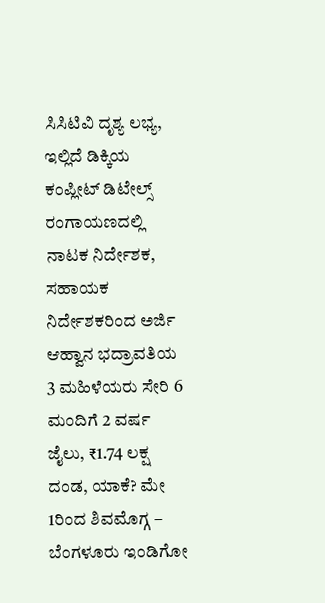ಸಿಸಿಟಿವಿ ದೃಶ್ಯ ಲಭ್ಯ, ಇಲ್ಲಿದೆ ಡಿಕ್ಕಿಯ ಕಂಪ್ಲೀಟ್ ಡಿಟೇಲ್ಸ್ ರಂಗಾಯಣದಲ್ಲಿ ನಾಟಕ ನಿರ್ದೇಶಕ, ಸಹಾಯಕ ನಿರ್ದೇಶಕರಿಂದ ಅರ್ಜಿ ಆಹ್ವಾನ ಭದ್ರಾವತಿಯ 3 ಮಹಿಳೆಯರು ಸೇರಿ 6 ಮಂದಿಗೆ 2 ವರ್ಷ ಜೈಲು, ₹1.74 ಲಕ್ಷ ದಂಡ, ಯಾಕೆ? ಮೇ 1ರಿಂದ ಶಿವಮೊಗ್ಗ – ಬೆಂಗಳೂರು ಇಂಡಿಗೋ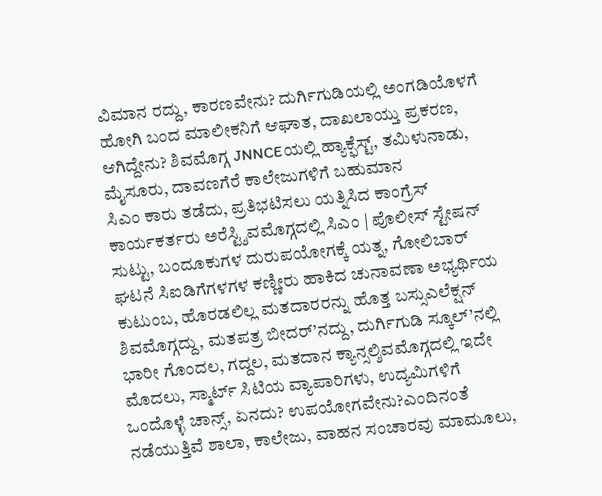ವಿಮಾನ ರದ್ದು, ಕಾರಣವೇನು? ದುರ್ಗಿಗುಡಿಯಲ್ಲಿ ಅಂಗಡಿಯೊಳಗೆ ಹೋಗಿ ಬಂದ ಮಾಲೀಕನಿಗೆ ಆಘಾತ, ದಾಖಲಾಯ್ತು ಪ್ರಕರಣ, ಆಗಿದ್ದೇನು? ಶಿವಮೊಗ್ಗ JNNCEಯಲ್ಲಿ ಹ್ಯಾಕ್ಫೆಸ್ಟ್, ತಮಿಳುನಾಡು, ಮೈಸೂರು, ದಾವಣಗೆರೆ ಕಾಲೇಜುಗಳಿಗೆ ಬಹುಮಾನ
ಸಿಎಂ ಕಾರು ತಡೆದು, ಪ್ರತಿಭಟಿಸಲು ಯತ್ನಿಸಿದ ಕಾಂಗ್ರೆಸ್ ಕಾರ್ಯಕರ್ತರು ಅರೆಸ್ಟ್ಶಿವಮೊಗ್ಗದಲ್ಲಿ ಸಿಎಂ | ಪೊಲೀಸ್ ಸ್ಟೇಷನ್ ಸುಟ್ಟು, ಬಂದೂಕುಗಳ ದುರುಪಯೋಗಕ್ಕೆ ಯತ್ನ, ಗೋಲಿಬಾರ್ ಘಟನೆ ಸಿಐಡಿಗೆಗಳಗಳ ಕಣ್ಣೀರು ಹಾಕಿದ ಚುನಾವಣಾ ಅಭ್ಯರ್ಥಿಯ ಕುಟುಂಬ, ಹೊರಡಲಿಲ್ಲ ಮತದಾರರನ್ನು ಹೊತ್ತ ಬಸ್ಸುಎಲೆಕ್ಷನ್ ಶಿವಮೊಗ್ಗದ್ದು, ಮತಪತ್ರ ಬೀದರ್’ನದ್ದು, ದುರ್ಗಿಗುಡಿ ಸ್ಕೂಲ್’ನಲ್ಲಿ ಭಾರೀ ಗೊಂದಲ, ಗದ್ದಲ, ಮತದಾನ ಕ್ಯಾನ್ಸಲ್ಶಿವಮೊಗ್ಗದಲ್ಲಿ ಇದೇ ಮೊದಲು, ಸ್ಮಾರ್ಟ್ ಸಿಟಿಯ ವ್ಯಾಪಾರಿಗಳು, ಉದ್ಯಮಿಗಳಿಗೆ ಒಂದೊಳ್ಳೆ ಚಾನ್ಸ್, ಏನದು? ಉಪಯೋಗವೇನು?ಎಂದಿನಂತೆ ನಡೆಯುತ್ತಿವೆ ಶಾಲಾ, ಕಾಲೇಜು, ವಾಹನ ಸಂಚಾರವು ಮಾಮೂಲು,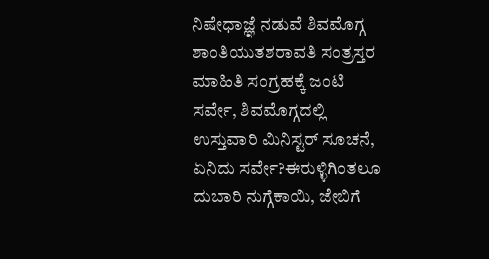ನಿಷೇಧಾಜ್ಞೆ ನಡುವೆ ಶಿವಮೊಗ್ಗ ಶಾಂತಿಯುತಶರಾವತಿ ಸಂತ್ರಸ್ತರ ಮಾಹಿತಿ ಸಂಗ್ರಹಕ್ಕೆ ಜಂಟಿ ಸರ್ವೇ, ಶಿವಮೊಗ್ಗದಲ್ಲಿ ಉಸ್ತುವಾರಿ ಮಿನಿಸ್ಟರ್ ಸೂಚನೆ, ಏನಿದು ಸರ್ವೇ?ಈರುಳ್ಳಿಗಿಂತಲೂ ದುಬಾರಿ ನುಗ್ಗೆಕಾಯಿ, ಜೇಬಿಗೆ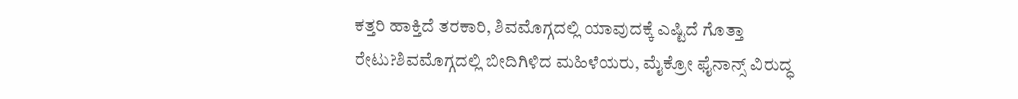ಕತ್ತರಿ ಹಾಕ್ತಿದೆ ತರಕಾರಿ, ಶಿವಮೊಗ್ಗದಲ್ಲಿ ಯಾವುದಕ್ಕೆ ಎಷ್ಟಿದೆ ಗೊತ್ತಾ ರೇಟು?ಶಿವಮೊಗ್ಗದಲ್ಲಿ ಬೀದಿಗಿಳಿದ ಮಹಿಳೆಯರು, ಮೈಕ್ರೋ ಫೈನಾನ್ಸ್ ವಿರುದ್ಧ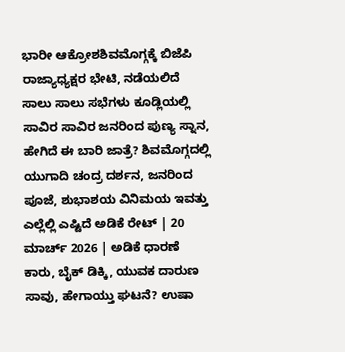ಭಾರೀ ಆಕ್ರೋಶಶಿವಮೊಗ್ಗಕ್ಕೆ ಬಿಜೆಪಿ ರಾಜ್ಯಾಧ್ಯಕ್ಷರ ಭೇಟಿ, ನಡೆಯಲಿದೆ ಸಾಲು ಸಾಲು ಸಭೆಗಳು ಕೂಡ್ಲಿಯಲ್ಲಿ ಸಾವಿರ ಸಾವಿರ ಜನರಿಂದ ಪುಣ್ಯ ಸ್ನಾನ, ಹೇಗಿದೆ ಈ ಬಾರಿ ಜಾತ್ರೆ? ಶಿವಮೊಗ್ಗದಲ್ಲಿ ಯುಗಾದಿ ಚಂದ್ರ ದರ್ಶನ, ಜನರಿಂದ ಪೂಜೆ, ಶುಭಾಶಯ ವಿನಿಮಯ ಇವತ್ತು ಎಲ್ಲೆಲ್ಲಿ ಎಷ್ಟಿದೆ ಅಡಿಕೆ ರೇಟ್ | 20 ಮಾರ್ಚ್ 2026 | ಅಡಿಕೆ ಧಾರಣೆ ಕಾರು, ಬೈಕ್ ಡಿಕ್ಕಿ, ಯುವಕ ದಾರುಣ ಸಾವು, ಹೇಗಾಯ್ತು ಘಟನೆ? ಉಷಾ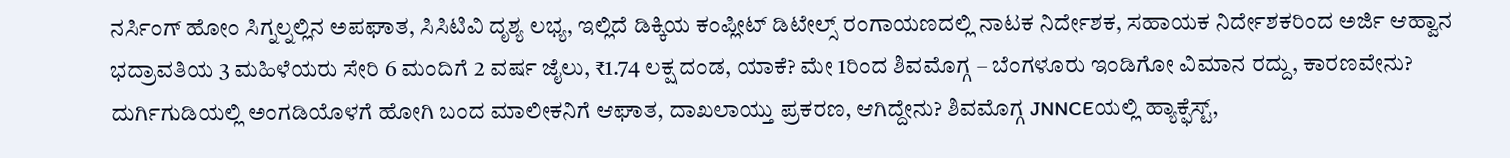ನರ್ಸಿಂಗ್ ಹೋಂ ಸಿಗ್ನಲ್ನಲ್ಲಿನ ಅಪಘಾತ, ಸಿಸಿಟಿವಿ ದೃಶ್ಯ ಲಭ್ಯ, ಇಲ್ಲಿದೆ ಡಿಕ್ಕಿಯ ಕಂಪ್ಲೀಟ್ ಡಿಟೇಲ್ಸ್ ರಂಗಾಯಣದಲ್ಲಿ ನಾಟಕ ನಿರ್ದೇಶಕ, ಸಹಾಯಕ ನಿರ್ದೇಶಕರಿಂದ ಅರ್ಜಿ ಆಹ್ವಾನ ಭದ್ರಾವತಿಯ 3 ಮಹಿಳೆಯರು ಸೇರಿ 6 ಮಂದಿಗೆ 2 ವರ್ಷ ಜೈಲು, ₹1.74 ಲಕ್ಷ ದಂಡ, ಯಾಕೆ? ಮೇ 1ರಿಂದ ಶಿವಮೊಗ್ಗ – ಬೆಂಗಳೂರು ಇಂಡಿಗೋ ವಿಮಾನ ರದ್ದು, ಕಾರಣವೇನು? ದುರ್ಗಿಗುಡಿಯಲ್ಲಿ ಅಂಗಡಿಯೊಳಗೆ ಹೋಗಿ ಬಂದ ಮಾಲೀಕನಿಗೆ ಆಘಾತ, ದಾಖಲಾಯ್ತು ಪ್ರಕರಣ, ಆಗಿದ್ದೇನು? ಶಿವಮೊಗ್ಗ JNNCEಯಲ್ಲಿ ಹ್ಯಾಕ್ಫೆಸ್ಟ್,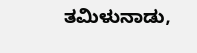ತಮಿಳುನಾಡು,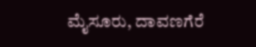ಮೈಸೂರು, ದಾವಣಗೆರೆ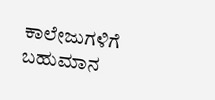ಕಾಲೇಜುಗಳಿಗೆ ಬಹುಮಾನ